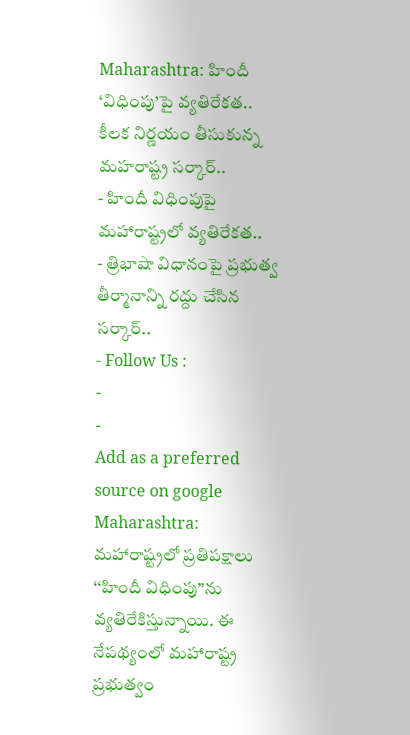Maharashtra: హిందీ ‘విధింపు’పై వ్యతిరేకత.. కీలక నిర్ణయం తీసుకున్న మహరాష్ట్ర సర్కార్..
- హిందీ విధింపుపై మహారాష్ట్రలో వ్యతిరేకత..
- త్రిభాషా విధానంపై ప్రభుత్వ తీర్మానాన్ని రద్దు చేసిన సర్కార్..
- Follow Us :
-
-
Add as a preferred
source on google
Maharashtra: మహారాష్ట్రలో ప్రతిపక్షాలు ‘‘హిందీ విధింపు’’ను వ్యతిరేకిస్తున్నాయి. ఈ నేపథ్యంలో మహారాష్ట్ర ప్రభుత్వం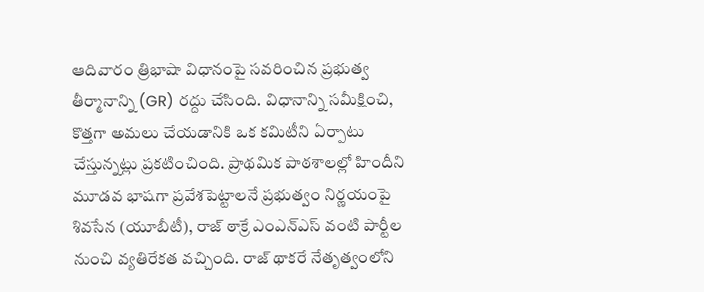ఆదివారం త్రిభాషా విధానంపై సవరించిన ప్రభుత్వ తీర్మానాన్ని (GR) రద్దు చేసింది. విధానాన్ని సమీక్షించి, కొత్తగా అమలు చేయడానికి ఒక కమిటీని ఏర్పాటు చేస్తున్నట్లు ప్రకటించింది. ప్రాథమిక పాఠశాలల్లో హిందీని మూడవ భాషగా ప్రవేశపెట్టాలనే ప్రభుత్వం నిర్ణయంపై శివసేన (యూబీటీ), రాజ్ ఠాక్రే ఎంఎన్ఎస్ వంటి పార్టీల నుంచి వ్యతిరేకత వచ్చింది. రాజ్ థాకరే నేతృత్వంలోని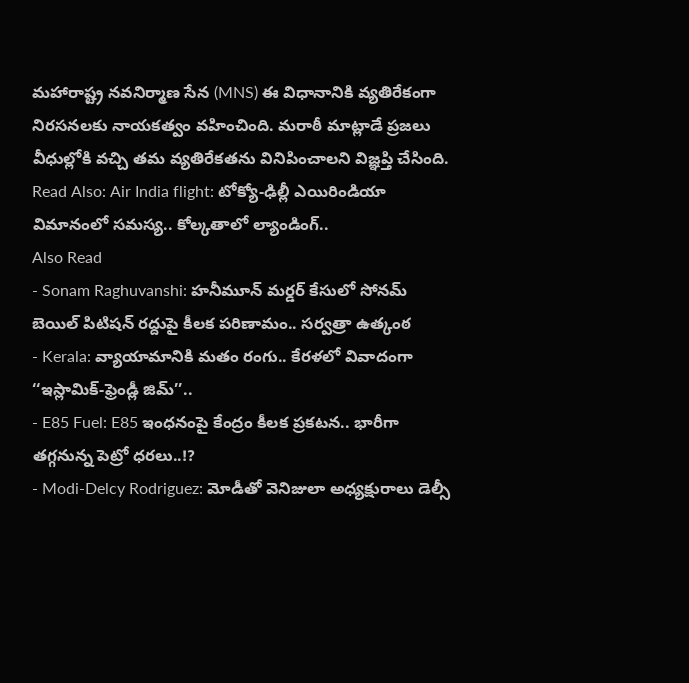మహారాష్ట్ర నవనిర్మాణ సేన (MNS) ఈ విధానానికి వ్యతిరేకంగా నిరసనలకు నాయకత్వం వహించింది. మరాఠీ మాట్లాడే ప్రజలు వీధుల్లోకి వచ్చి తమ వ్యతిరేకతను వినిపించాలని విజ్ఞప్తి చేసింది.
Read Also: Air India flight: టోక్యో-ఢిల్లీ ఎయిరిండియా విమానంలో సమస్య.. కోల్కతాలో ల్యాండింగ్..
Also Read
- Sonam Raghuvanshi: హనీమూన్ మర్డర్ కేసులో సోనమ్ బెయిల్ పిటిషన్ రద్దుపై కీలక పరిణామం.. సర్వత్రా ఉత్కంఠ
- Kerala: వ్యాయామానికి మతం రంగు.. కేరళలో వివాదంగా ‘‘ఇస్లామిక్-ఫ్రెండ్లీ జిమ్’’..
- E85 Fuel: E85 ఇంధనంపై కేంద్రం కీలక ప్రకటన.. భారీగా తగ్గనున్న పెట్రో ధరలు..!?
- Modi-Delcy Rodriguez: మోడీతో వెనిజులా అధ్యక్షురాలు డెల్సీ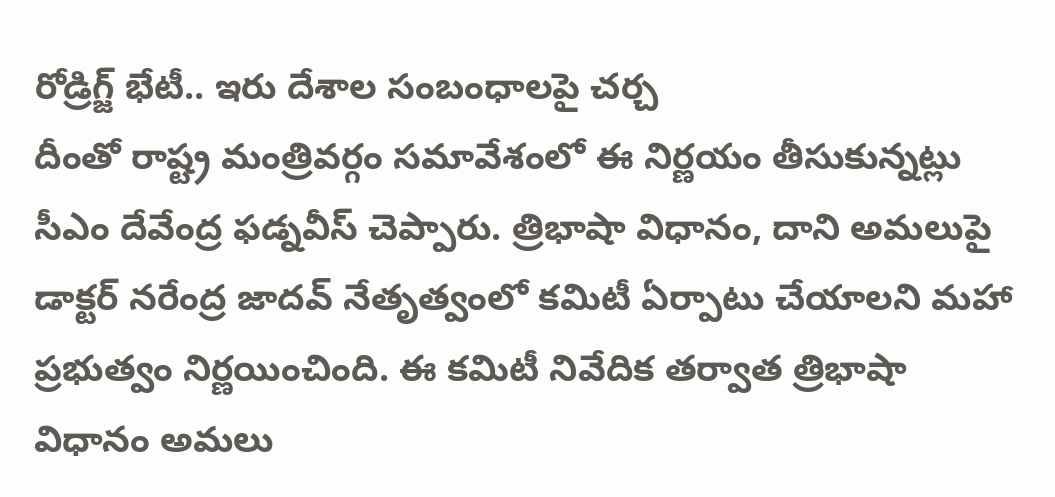రోడ్రిగ్జ్ భేటీ.. ఇరు దేశాల సంబంధాలపై చర్చ
దీంతో రాష్ట్ర మంత్రివర్గం సమావేశంలో ఈ నిర్ణయం తీసుకున్నట్లు సీఎం దేవేంద్ర ఫడ్నవీస్ చెప్పారు. త్రిభాషా విధానం, దాని అమలుపై డాక్టర్ నరేంద్ర జాదవ్ నేతృత్వంలో కమిటీ ఏర్పాటు చేయాలని మహా ప్రభుత్వం నిర్ణయించింది. ఈ కమిటీ నివేదిక తర్వాత త్రిభాషా విధానం అమలు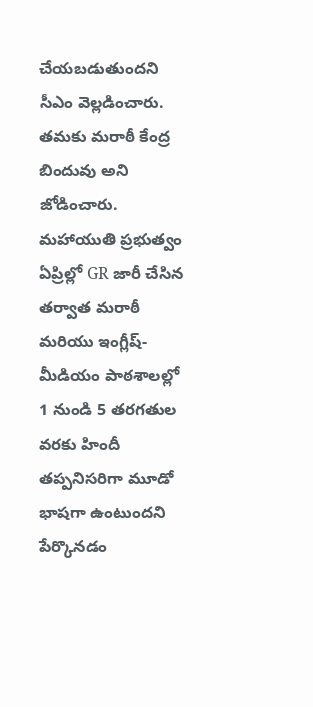చేయబడుతుందని సీఎం వెల్లడించారు. తమకు మరాఠీ కేంద్ర బిందువు అని జోడించారు.
మహాయుతి ప్రభుత్వం ఏప్రిల్లో GR జారీ చేసిన తర్వాత మరాఠీ మరియు ఇంగ్లీష్-మీడియం పాఠశాలల్లో 1 నుండి 5 తరగతుల వరకు హిందీ తప్పనిసరిగా మూడో భాషగా ఉంటుందని పేర్కొనడం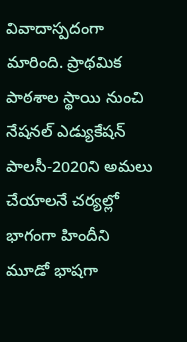వివాదాస్పదంగా మారింది. ప్రాథమిక పాఠశాల స్థాయి నుంచి నేషనల్ ఎడ్యుకేషన్ పాలసీ-2020ని అమలు చేయాలనే చర్యల్లో భాగంగా హిందీని మూడో భాషగా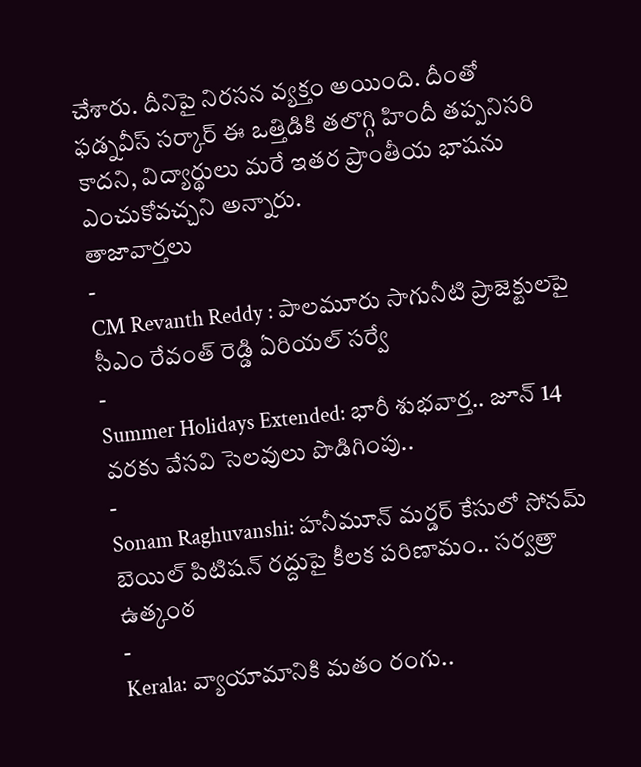చేశారు. దీనిపై నిరసన వ్యక్తం అయింది. దీంతో ఫడ్నవీస్ సర్కార్ ఈ ఒత్తిడికి తలొగ్గి హిందీ తప్పనిసరి కాదని, విద్యార్థులు మరే ఇతర ప్రాంతీయ భాషను ఎంచుకోవచ్చని అన్నారు.
తాజావార్తలు
-
CM Revanth Reddy : పాలమూరు సాగునీటి ప్రాజెక్టులపై సీఎం రేవంత్ రెడ్డి ఏరియల్ సర్వే
-
Summer Holidays Extended: భారీ శుభవార్త.. జూన్ 14 వరకు వేసవి సెలవులు పొడిగింపు..
-
Sonam Raghuvanshi: హనీమూన్ మర్డర్ కేసులో సోనమ్ బెయిల్ పిటిషన్ రద్దుపై కీలక పరిణామం.. సర్వత్రా ఉత్కంఠ
-
Kerala: వ్యాయామానికి మతం రంగు..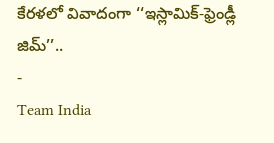కేరళలో వివాదంగా ‘‘ఇస్లామిక్-ఫ్రెండ్లీ జిమ్’’..
-
Team India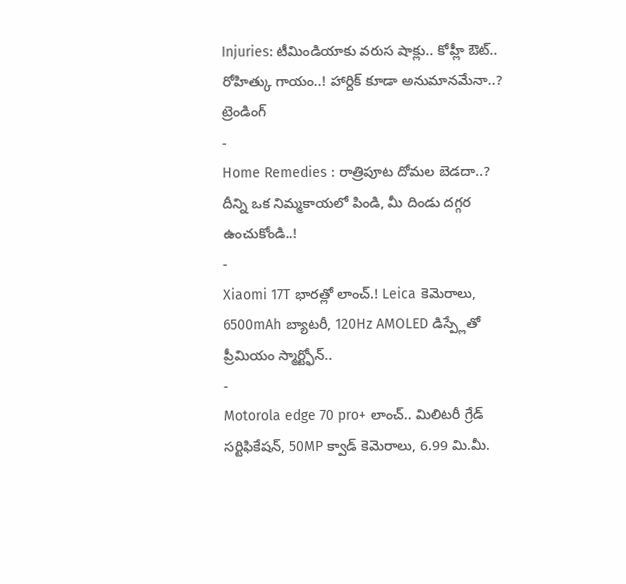Injuries: టీమిండియాకు వరుస షాక్లు.. కోహ్లీ ఔట్.. రోహిత్కు గాయం..! హార్దిక్ కూడా అనుమానమేనా..?
ట్రెండింగ్
-
Home Remedies : రాత్రిపూట దోమల బెడదా..? దీన్ని ఒక నిమ్మకాయలో పిండి, మీ దిండు దగ్గర ఉంచుకోండి..!
-
Xiaomi 17T భారత్లో లాంచ్.! Leica కెమెరాలు, 6500mAh బ్యాటరీ, 120Hz AMOLED డిస్ప్లేతో ప్రీమియం స్మార్ట్ఫోన్..
-
Motorola edge 70 pro+ లాంచ్.. మిలిటరీ గ్రేడ్ సర్టిఫికేషన్, 50MP క్వాడ్ కెమెరాలు, 6.99 మి.మీ.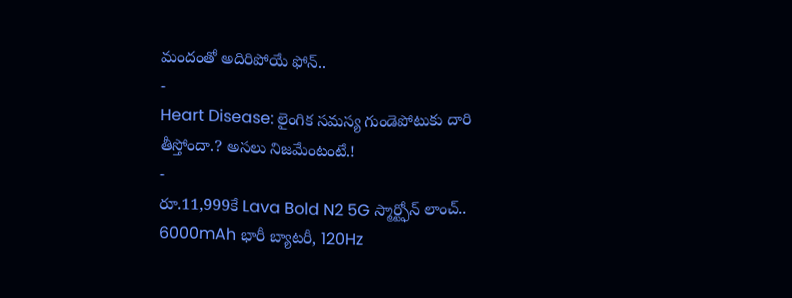మందంతో అదిరిపోయే ఫోన్..
-
Heart Disease: లైంగిక సమస్య గుండెపోటుకు దారి తీస్తోందా.? అసలు నిజమేంటంటే.!
-
రూ.11,999కే Lava Bold N2 5G స్మార్ట్ఫోన్ లాంచ్.. 6000mAh భారీ బ్యాటరీ, 120Hz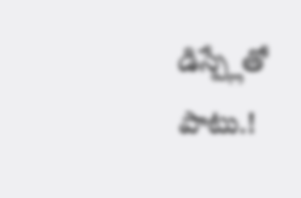డిస్ప్లేతో పాటు.!